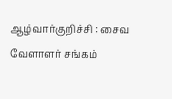ஆழ்வார்குறிச்சி : சைவ வேளாளர் சங்கம்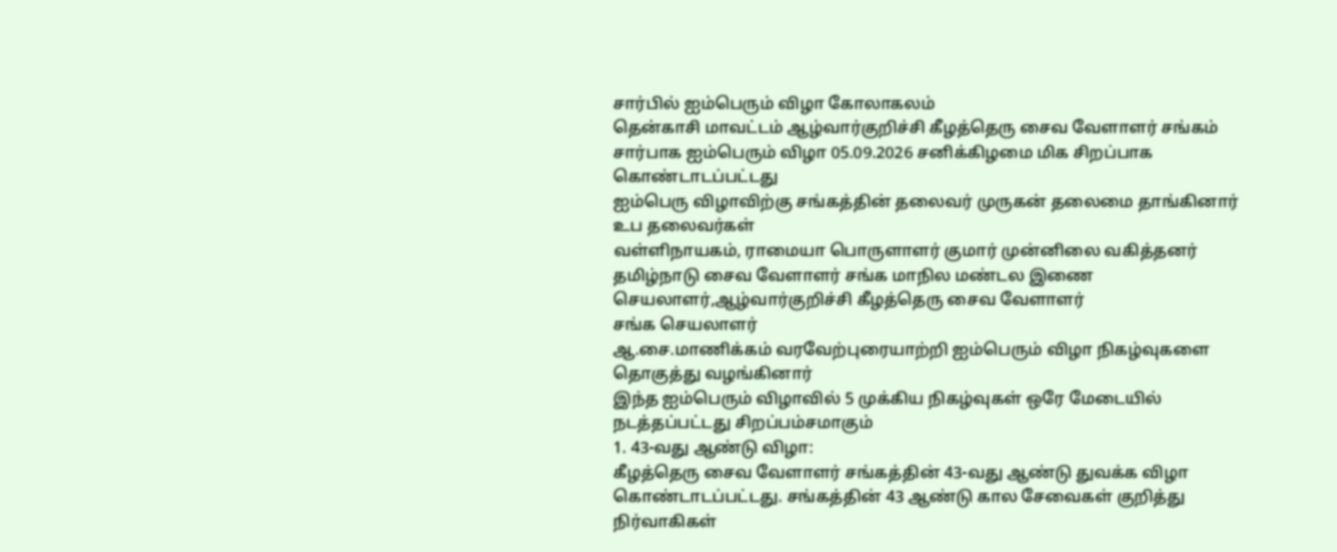சார்பில் ஐம்பெரும் விழா கோலாகலம்
தென்காசி மாவட்டம் ஆழ்வார்குறிச்சி கீழத்தெரு சைவ வேளாளர் சங்கம் சார்பாக ஐம்பெரும் விழா 05.09.2026 சனிக்கிழமை மிக சிறப்பாக கொண்டாடப்பட்டது
ஐம்பெரு விழாவிற்கு சங்கத்தின் தலைவர் முருகன் தலைமை தாங்கினார் உப தலைவர்கள்
வள்ளிநாயகம், ராமையா பொருளாளர் குமார் முன்னிலை வகித்தனர் தமிழ்நாடு சைவ வேளாளர் சங்க மாநில மண்டல இணை செயலாளர்,ஆழ்வார்குறிச்சி கீழத்தெரு சைவ வேளாளர்
சங்க செயலாளர்
ஆ.சை.மாணிக்கம் வரவேற்புரையாற்றி ஐம்பெரும் விழா நிகழ்வுகளை தொகுத்து வழங்கினார்
இந்த ஐம்பெரும் விழாவில் 5 முக்கிய நிகழ்வுகள் ஒரே மேடையில் நடத்தப்பட்டது சிறப்பம்சமாகும்
1. 43-வது ஆண்டு விழா:
கீழத்தெரு சைவ வேளாளர் சங்கத்தின் 43-வது ஆண்டு துவக்க விழா கொண்டாடப்பட்டது. சங்கத்தின் 43 ஆண்டு கால சேவைகள் குறித்து நிர்வாகிகள்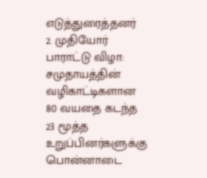எடுத்துரைத்தனர்
2. முதியோர் பாராட்டு விழா:
சமுதாயத்தின் வழிகாட்டிகளான 80 வயதை கடந்த 23 மூத்த உறுப்பினர்களுக்கு பொன்னாடை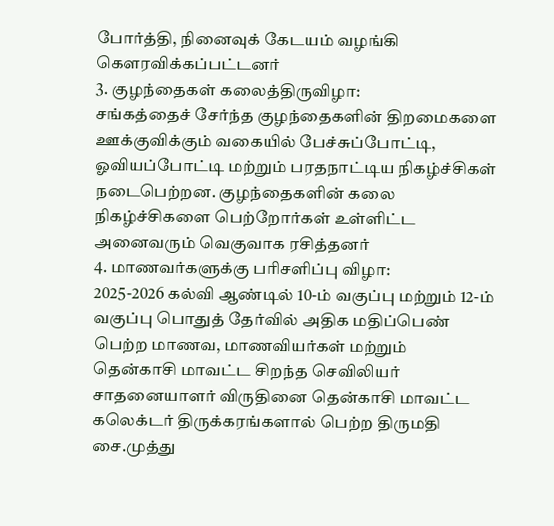போர்த்தி, நினைவுக் கேடயம் வழங்கி கௌரவிக்கப்பட்டனர்
3. குழந்தைகள் கலைத்திருவிழா:
சங்கத்தைச் சேர்ந்த குழந்தைகளின் திறமைகளை ஊக்குவிக்கும் வகையில் பேச்சுப்போட்டி, ஓவியப்போட்டி மற்றும் பரதநாட்டிய நிகழ்ச்சிகள் நடைபெற்றன. குழந்தைகளின் கலை நிகழ்ச்சிகளை பெற்றோர்கள் உள்ளிட்ட அனைவரும் வெகுவாக ரசித்தனர்
4. மாணவர்களுக்கு பரிசளிப்பு விழா:
2025-2026 கல்வி ஆண்டில் 10-ம் வகுப்பு மற்றும் 12-ம் வகுப்பு பொதுத் தேர்வில் அதிக மதிப்பெண் பெற்ற மாணவ, மாணவியர்கள் மற்றும்
தென்காசி மாவட்ட சிறந்த செவிலியர் சாதனையாளர் விருதினை தென்காசி மாவட்ட கலெக்டர் திருக்கரங்களால் பெற்ற திருமதி சை.முத்து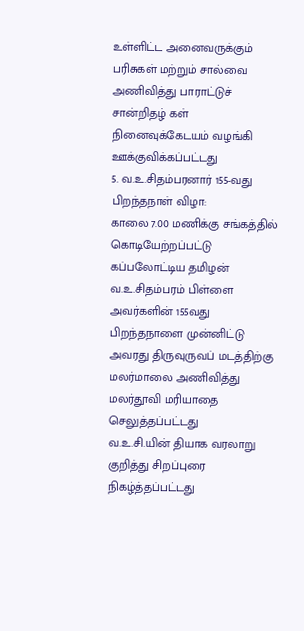உள்ளிட்ட அனைவருக்கும் பரிசுகள் மற்றும் சால்வை அணிவித்து பாராட்டுச் சான்றிதழ் கள் நினைவுக்கேடயம் வழங்கி ஊக்குவிக்கப்பட்டது
5. வ.உ.சிதம்பரனார் 155-வது பிறந்தநாள் விழா:
காலை 7.00 மணிக்கு சங்கத்தில் கொடியேற்றப்பட்டு
கப்பலோட்டிய தமிழன் வ.உ.சிதம்பரம் பிள்ளை அவர்களின் 155வது பிறந்தநாளை முன்னிட்டு அவரது திருவுருவப் மடத்திற்கு மலர்மாலை அணிவித்து மலர்தூவி மரியாதை செலுத்தப்பட்டது
வ.உ.சி.யின் தியாக வரலாறு குறித்து சிறப்புரை நிகழ்த்தப்பட்டது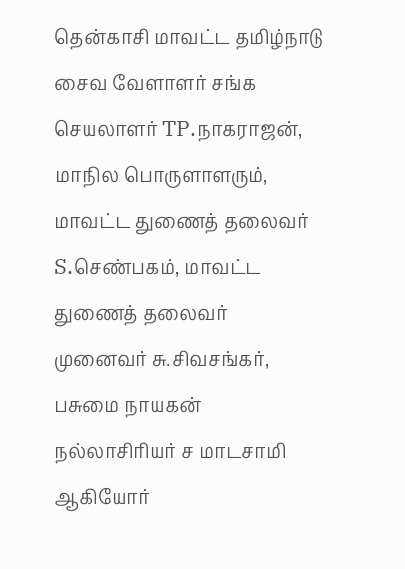தென்காசி மாவட்ட தமிழ்நாடு சைவ வேளாளர் சங்க செயலாளர் TP.நாகராஜன், மாநில பொருளாளரும், மாவட்ட துணைத் தலைவர் S.செண்பகம், மாவட்ட துணைத் தலைவர் முனைவர் சு.சிவசங்கர், பசுமை நாயகன் நல்லாசிரியர் ச மாடசாமி ஆகியோர்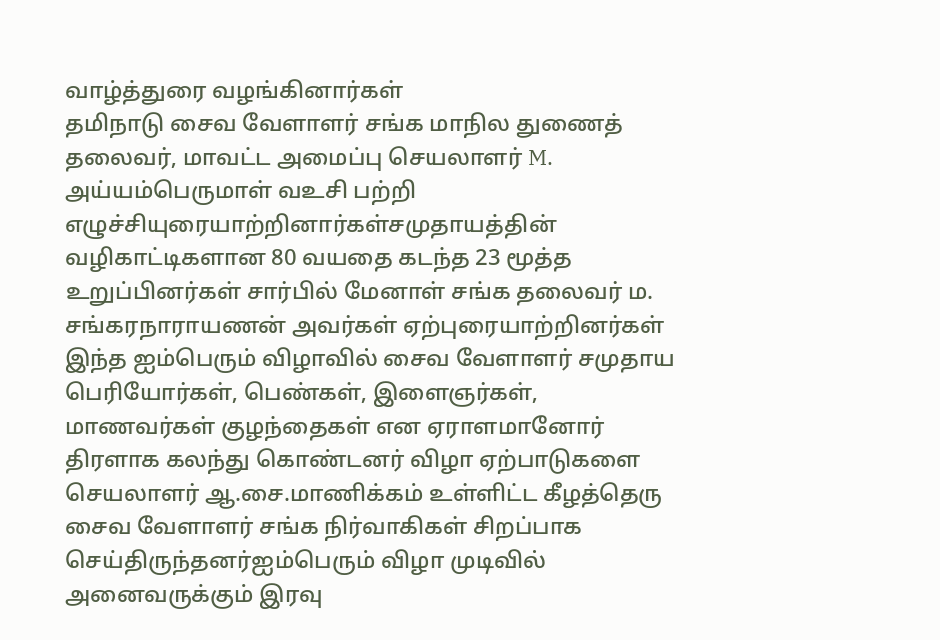வாழ்த்துரை வழங்கினார்கள்
தமிநாடு சைவ வேளாளர் சங்க மாநில துணைத் தலைவர், மாவட்ட அமைப்பு செயலாளர் M. அய்யம்பெருமாள் வஉசி பற்றி எழுச்சியுரையாற்றினார்கள்சமுதாயத்தின் வழிகாட்டிகளான 80 வயதை கடந்த 23 மூத்த உறுப்பினர்கள் சார்பில் மேனாள் சங்க தலைவர் ம. சங்கரநாராயணன் அவர்கள் ஏற்புரையாற்றினர்கள்
இந்த ஐம்பெரும் விழாவில் சைவ வேளாளர் சமுதாய பெரியோர்கள், பெண்கள், இளைஞர்கள், மாணவர்கள் குழந்தைகள் என ஏராளமானோர் திரளாக கலந்து கொண்டனர் விழா ஏற்பாடுகளை செயலாளர் ஆ.சை.மாணிக்கம் உள்ளிட்ட கீழத்தெரு சைவ வேளாளர் சங்க நிர்வாகிகள் சிறப்பாக செய்திருந்தனர்ஐம்பெரும் விழா முடிவில் அனைவருக்கும் இரவு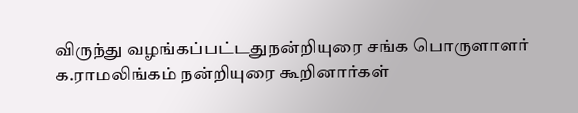விருந்து வழங்கப்பட்டதுநன்றியுரை சங்க பொருளாளர் க.ராமலிங்கம் நன்றியுரை கூறினார்கள்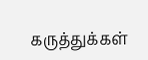கருத்துக்கள்